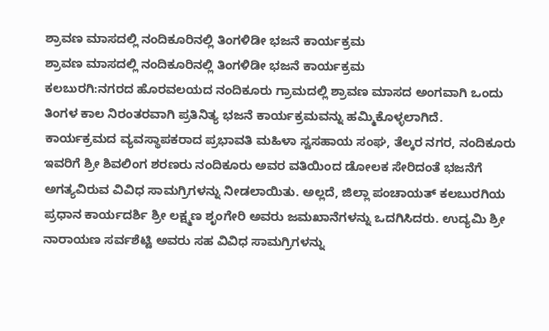ಶ್ರಾವಣ ಮಾಸದಲ್ಲಿ ನಂದಿಕೂರಿನಲ್ಲಿ ತಿಂಗಳಿಡೀ ಭಜನೆ ಕಾರ್ಯಕ್ರಮ
ಶ್ರಾವಣ ಮಾಸದಲ್ಲಿ ನಂದಿಕೂರಿನಲ್ಲಿ ತಿಂಗಳಿಡೀ ಭಜನೆ ಕಾರ್ಯಕ್ರಮ
ಕಲಬುರಗಿ:ನಗರದ ಹೊರವಲಯದ ನಂದಿಕೂರು ಗ್ರಾಮದಲ್ಲಿ ಶ್ರಾವಣ ಮಾಸದ ಅಂಗವಾಗಿ ಒಂದು ತಿಂಗಳ ಕಾಲ ನಿರಂತರವಾಗಿ ಪ್ರತಿನಿತ್ಯ ಭಜನೆ ಕಾರ್ಯಕ್ರಮವನ್ನು ಹಮ್ಮಿಕೊಳ್ಳಲಾಗಿದೆ.
ಕಾರ್ಯಕ್ರಮದ ವ್ಯವಸ್ಥಾಪಕರಾದ ಪ್ರಭಾವತಿ ಮಹಿಳಾ ಸ್ವಸಹಾಯ ಸಂಘ, ತೆಲ್ಕರ ನಗರ, ನಂದಿಕೂರು ಇವರಿಗೆ ಶ್ರೀ ಶಿವಲಿಂಗ ಶರಣರು ನಂದಿಕೂರು ಅವರ ವತಿಯಿಂದ ಡೋಲಕ ಸೇರಿದಂತೆ ಭಜನೆಗೆ ಅಗತ್ಯವಿರುವ ವಿವಿಧ ಸಾಮಗ್ರಿಗಳನ್ನು ನೀಡಲಾಯಿತು. ಅಲ್ಲದೆ, ಜಿಲ್ಲಾ ಪಂಚಾಯತ್ ಕಲಬುರಗಿಯ ಪ್ರಧಾನ ಕಾರ್ಯದರ್ಶಿ ಶ್ರೀ ಲಕ್ಷ್ಮಣ ಶೃಂಗೇರಿ ಅವರು ಜಮಖಾನೆಗಳನ್ನು ಒದಗಿಸಿದರು. ಉದ್ಯಮಿ ಶ್ರೀ ನಾರಾಯಣ ಸರ್ವಶೆಟ್ಟಿ ಅವರು ಸಹ ವಿವಿಧ ಸಾಮಗ್ರಿಗಳನ್ನು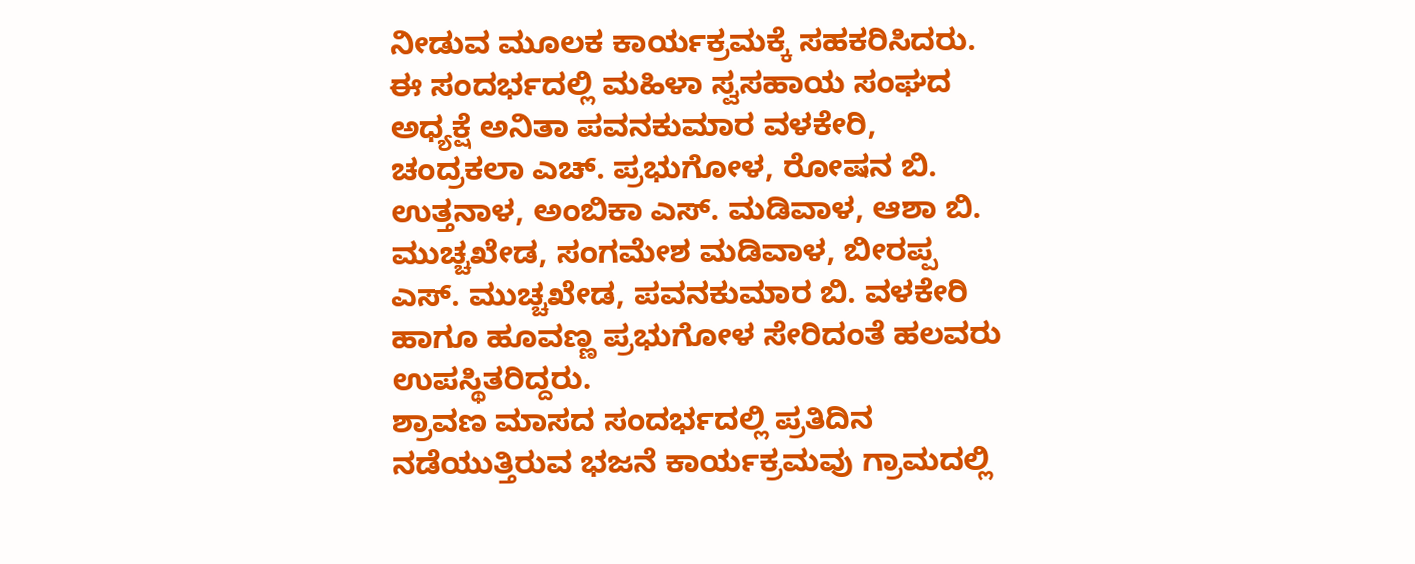ನೀಡುವ ಮೂಲಕ ಕಾರ್ಯಕ್ರಮಕ್ಕೆ ಸಹಕರಿಸಿದರು.
ಈ ಸಂದರ್ಭದಲ್ಲಿ ಮಹಿಳಾ ಸ್ವಸಹಾಯ ಸಂಘದ ಅಧ್ಯಕ್ಷೆ ಅನಿತಾ ಪವನಕುಮಾರ ವಳಕೇರಿ, ಚಂದ್ರಕಲಾ ಎಚ್. ಪ್ರಭುಗೋಳ, ರೋಷನ ಬಿ. ಉತ್ತನಾಳ, ಅಂಬಿಕಾ ಎಸ್. ಮಡಿವಾಳ, ಆಶಾ ಬಿ. ಮುಚ್ಚಖೇಡ, ಸಂಗಮೇಶ ಮಡಿವಾಳ, ಬೀರಪ್ಪ ಎಸ್. ಮುಚ್ಚಖೇಡ, ಪವನಕುಮಾರ ಬಿ. ವಳಕೇರಿ ಹಾಗೂ ಹೂವಣ್ಣ ಪ್ರಭುಗೋಳ ಸೇರಿದಂತೆ ಹಲವರು ಉಪಸ್ಥಿತರಿದ್ದರು.
ಶ್ರಾವಣ ಮಾಸದ ಸಂದರ್ಭದಲ್ಲಿ ಪ್ರತಿದಿನ ನಡೆಯುತ್ತಿರುವ ಭಜನೆ ಕಾರ್ಯಕ್ರಮವು ಗ್ರಾಮದಲ್ಲಿ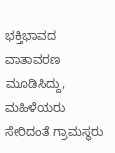ಭಕ್ತಿಭಾವದ ವಾತಾವರಣ ಮೂಡಿಸಿದ್ದು, ಮಹಿಳೆಯರು ಸೇರಿದಂತೆ ಗ್ರಾಮಸ್ಥರು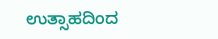ಉತ್ಸಾಹದಿಂದ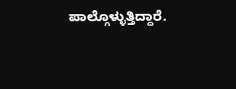ಪಾಲ್ಗೊಳ್ಳುತ್ತಿದ್ದಾರೆ.